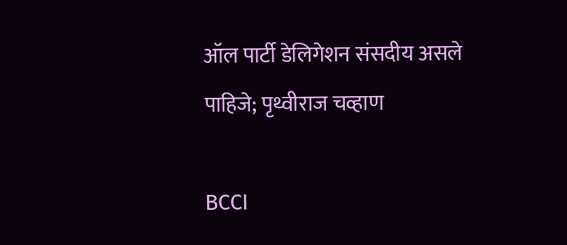ऑल पार्टी डेलिगेशन संसदीय असले पाहिजे; पृथ्वीराज चव्हाण

BCCI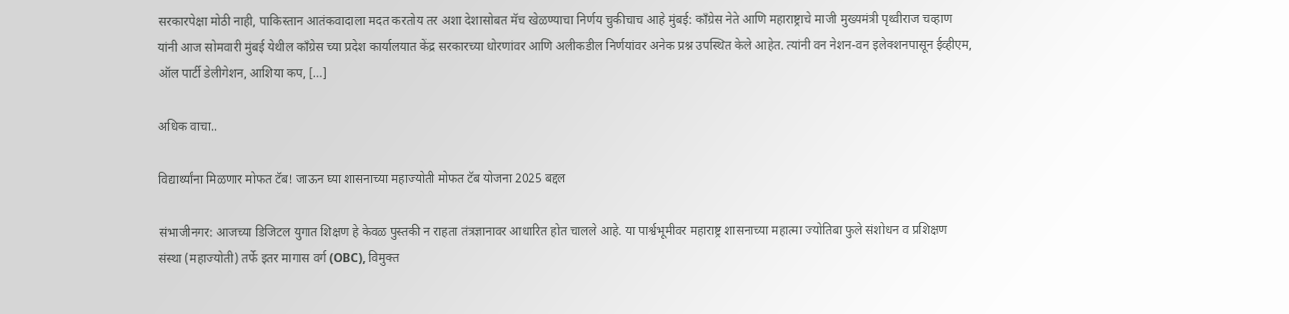सरकारपेक्षा मोठी नाही, पाकिस्तान आतंकवादाला मदत करतोय तर अशा देशासोबत मॅच खेळण्याचा निर्णय चुकीचाच आहे मुंबई: काँग्रेस नेते आणि महाराष्ट्राचे माजी मुख्यमंत्री पृथ्वीराज चव्हाण यांनी आज सोमवारी मुंबई येथील काँग्रेस च्या प्रदेश कार्यालयात केंद्र सरकारच्या धोरणांवर आणि अलीकडील निर्णयांवर अनेक प्रश्न उपस्थित केले आहेत. त्यांनी वन नेशन-वन इलेक्शनपासून ईव्हीएम, ऑल पार्टी डेलीगेशन, आशिया कप, […]

अधिक वाचा..

विद्यार्थ्यांना मिळणार मोफत टॅब! जाऊन घ्या शासनाच्या महाज्योती मोफत टॅब योजना 2025 बद्दल

संभाजीनगर: आजच्या डिजिटल युगात शिक्षण हे केवळ पुस्तकी न राहता तंत्रज्ञानावर आधारित होत चालले आहे. या पार्श्वभूमीवर महाराष्ट्र शासनाच्या महात्मा ज्योतिबा फुले संशोधन व प्रशिक्षण संस्था (महाज्योती) तर्फे इतर मागास वर्ग (OBC), विमुक्त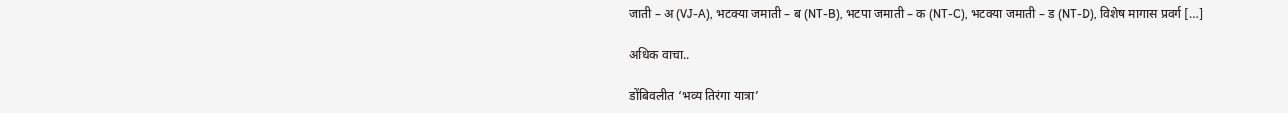जाती – अ (VJ-A), भटक्या जमाती – ब (NT-B), भटपा जमाती – क (NT-C), भटक्या जमाती – ड (NT-D), विशेष मागास प्रवर्ग […]

अधिक वाचा..

डोंबिवलीत ‘भव्य तिरंगा यात्रा’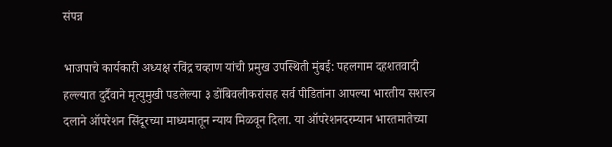संपन्न

भाजपाचे कार्यकारी अध्यक्ष रविंद्र चव्हाण यांची प्रमुख उपस्थिती मुंबई: पहलगाम दहशतवादी हल्ल्यात दुर्दैवाने मृत्युमुखी पडलेल्या ३ डोंबिवलीकरांसह सर्व पीडितांना आपल्या भारतीय सशस्त्र दलाने ऑपरेशन सिंदूरच्या माध्यमातून न्याय मिळवून दिला. या ऑपरेशनदरम्यान भारतमातेच्या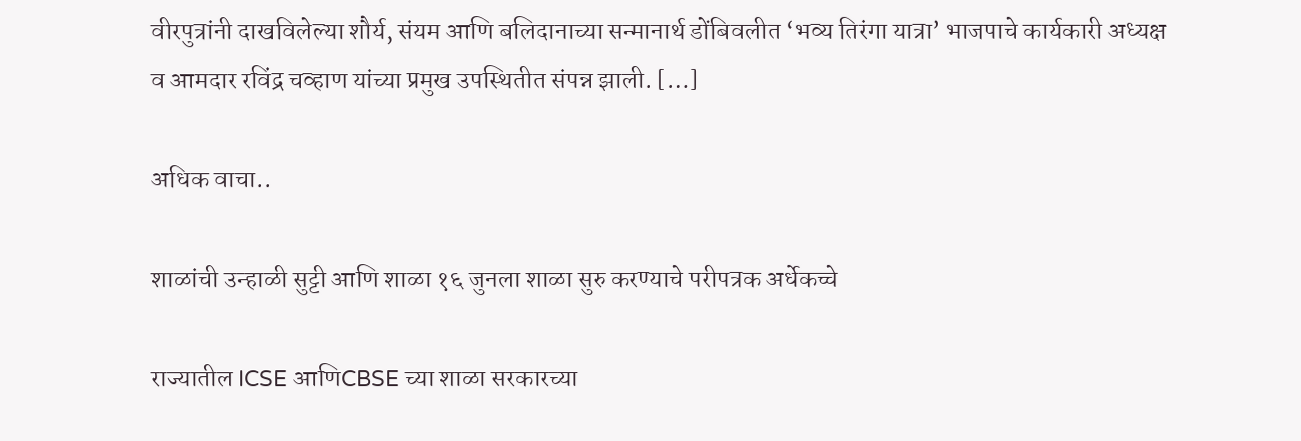वीरपुत्रांनी दाखविलेल्या शौर्य, संयम आणि बलिदानाच्या सन्मानार्थ डोंबिवलीत ‘भव्य तिरंगा यात्रा’ भाजपाचे कार्यकारी अध्यक्ष व आमदार रविंद्र चव्हाण यांच्या प्रमुख उपस्थितीत संपन्न झाली. […]

अधिक वाचा..

शाळांची उन्हाळी सुट्टी आणि शाळा १६ जुनला शाळा सुरु करण्याचे परीपत्रक अर्धेकच्चे

राज्यातील ICSE आणिCBSE च्या शाळा सरकारच्या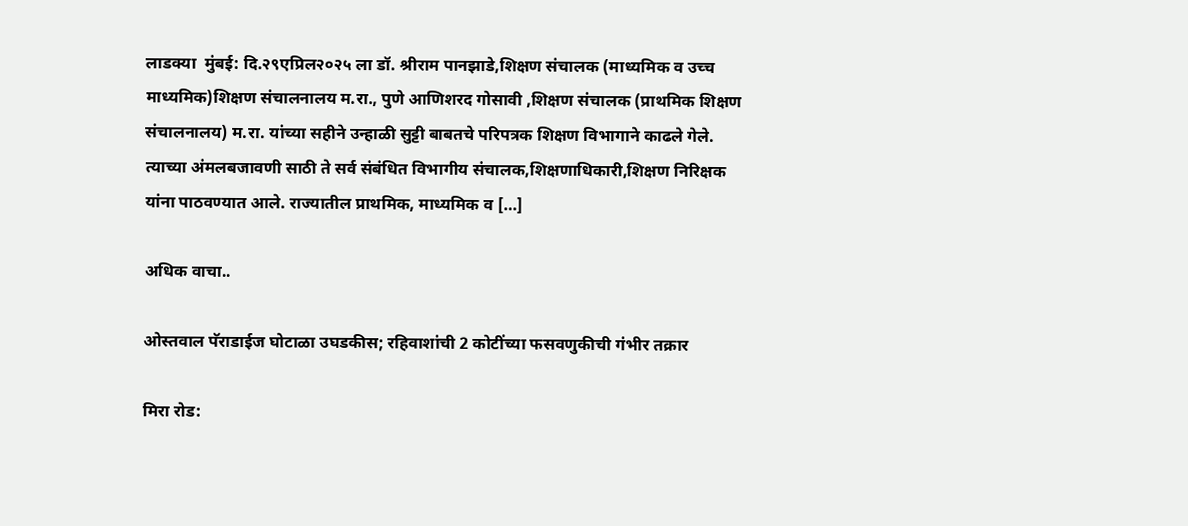लाडक्या  मुंबई: दि.२९एप्रिल२०२५ ला डॉ. श्रीराम पानझाडे,शिक्षण संचालक (माध्यमिक व उच्च माध्यमिक)शिक्षण संचालनालय म.रा., पुणे आणिशरद गोसावी ,शिक्षण संचालक (प्राथमिक शिक्षण संचालनालय) म.रा. यांच्या सहीने उन्हाळी सुट्टी बाबतचे परिपत्रक शिक्षण विभागाने काढले गेले. त्याच्या अंमलबजावणी साठी ते सर्व संबंधित विभागीय संचालक,शिक्षणाधिकारी,शिक्षण निरिक्षक यांना पाठवण्यात आले. राज्यातील प्राथमिक, माध्यमिक व […]

अधिक वाचा..

ओस्तवाल पॅराडाईज घोटाळा उघडकीस; रहिवाशांची 2 कोटींच्या फसवणुकीची गंभीर तक्रार

मिरा रोड: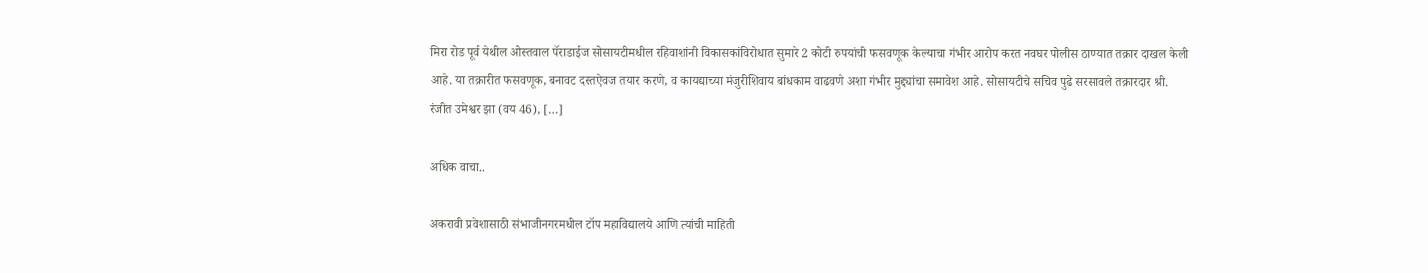मिरा रोड पूर्व येथील ओस्तवाल पॅराडाईज सोसायटीमधील रहिवाशांनी विकासकांविरोधात सुमारे 2 कोटी रुपयांची फसवणूक केल्याचा गंभीर आरोप करत नवघर पोलीस ठाण्यात तक्रार दाखल केली आहे. या तक्रारीत फसवणूक, बनावट दस्तऐवज तयार करणे, व कायद्याच्या मंजुरीशिवाय बांधकाम वाढवणे अशा गंभीर मुद्द्यांचा समावेश आहे. सोसायटीचे सचिव पुढे सरसावले तक्रारदार श्री. रंजीत उमेश्वर झा (वय 46), […]

अधिक वाचा..

अकरावी प्रवेशासाठी संभाजीनगरमधील टॉप महाविद्यालये आणि त्यांची माहिती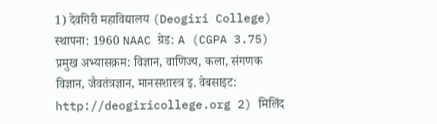1) देवगिरी महाविद्यालय (Deogiri College) स्थापना: 1960 NAAC ग्रेड: A (CGPA 3.75) प्रमुख अभ्यासक्रम: विज्ञान, वाणिज्य, कला, संगणक विज्ञान, जैवतंत्रज्ञान, मानसशास्त्र इ. वेबसाइट: http://deogiricollege.org 2) मिलिंद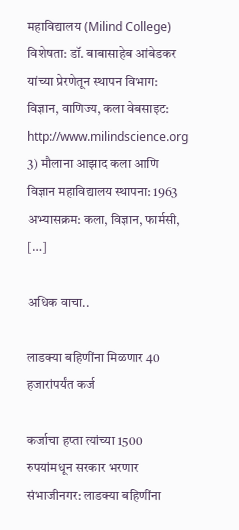महाविद्यालय (Milind College) विशेषता: डॉ. बाबासाहेब आंबेडकर यांच्या प्रेरणेतून स्थापन विभाग: विज्ञान, वाणिज्य, कला वेबसाइट: http://www.milindscience.org 3) मौलाना आझाद कला आणि विज्ञान महाविद्यालय स्थापना: 1963 अभ्यासक्रम: कला, विज्ञान, फार्मसी, […]

अधिक वाचा..

लाडक्या बहिणींना मिळणार 40 हजारांपर्यंत कर्ज

कर्जाचा हप्ता त्यांच्या 1500 रुपयांमधून सरकार भरणार संभाजीनगर: लाडक्या बहिणींना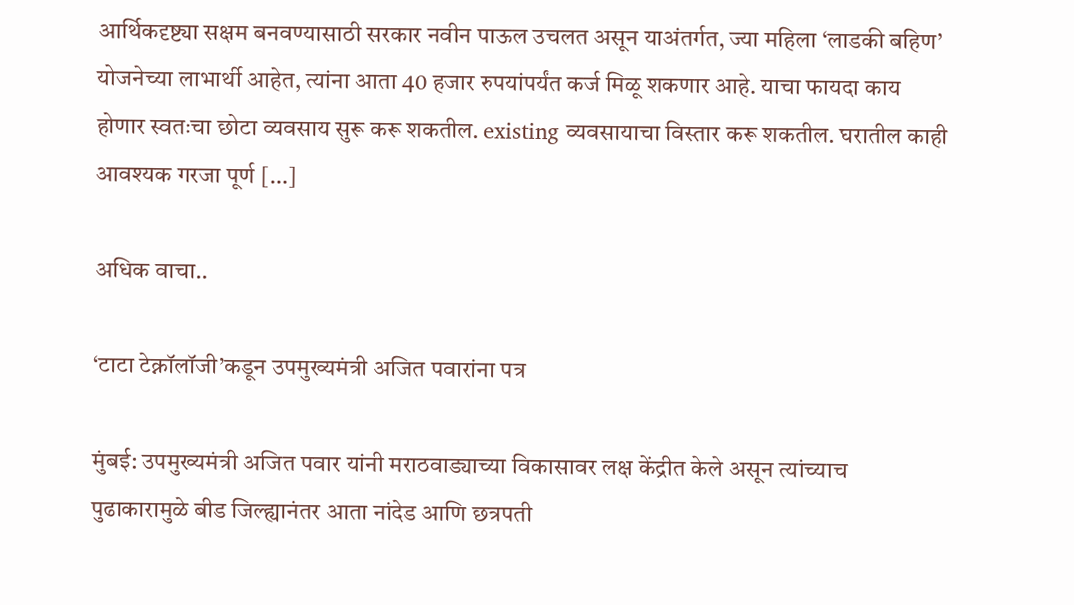आर्थिकदृष्ट्या सक्षम बनवण्यासाठी सरकार नवीन पाऊल उचलत असून याअंतर्गत, ज्या महिला ‘लाडकी बहिण’ योजनेच्या लाभार्थी आहेत, त्यांना आता 40 हजार रुपयांपर्यंत कर्ज मिळू शकणार आहे. याचा फायदा काय होणार स्वतःचा छोटा व्यवसाय सुरू करू शकतील. existing व्यवसायाचा विस्तार करू शकतील. घरातील काही आवश्यक गरजा पूर्ण […]

अधिक वाचा..

‘टाटा टेक्नॉलॉजी’कडून उपमुख्यमंत्री अजित पवारांना पत्र

मुंबई: उपमुख्यमंत्री अजित पवार यांनी मराठवाड्याच्या विकासावर लक्ष केंद्रीत केले असून त्यांच्याच पुढाकारामुळे बीड जिल्ह्यानंतर आता नांदेड आणि छत्रपती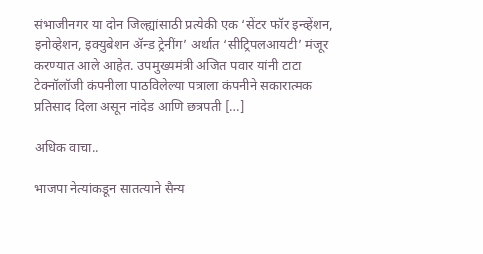संभाजीनगर या दोन जिल्ह्यांसाठी प्रत्येकी एक ‘सेंटर फॉर इन्व्हेंशन, इनोव्हेशन, इक्युबेशन ॲन्ड ट्रेनींग’ अर्थात ‘सीट्रिपलआयटी’ मंजूर करण्यात आले आहेत. उपमुख्यमंत्री अजित पवार यांनी टाटा टेक्नॉलॉजी कंपनीला पाठविलेल्या पत्राला कंपनीने सकारात्मक प्रतिसाद दिला असून नांदेड आणि छत्रपती […]

अधिक वाचा..

भाजपा नेत्यांकडून सातत्याने सैन्य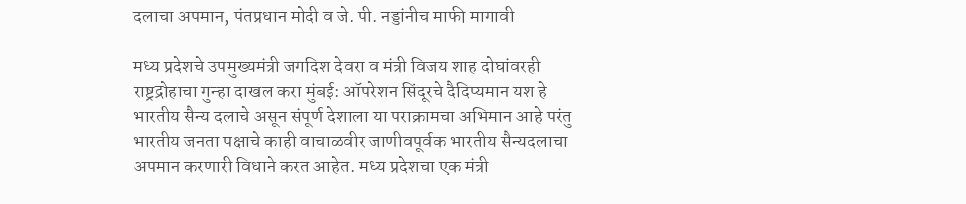दलाचा अपमान, पंतप्रधान मोदी व जे. पी. नड्डांनीच माफी मागावी

मध्य प्रदेशचे उपमुख्यमंत्री जगदिश देवरा व मंत्री विजय शाह दोघांवरही राष्ट्रद्रोहाचा गुन्हा दाखल करा मुंबई: ऑपरेशन सिंदूरचे दैदिप्यमान यश हे भारतीय सैन्य दलाचे असून संपूर्ण देशाला या पराक्रामचा अभिमान आहे परंतु भारतीय जनता पक्षाचे काही वाचाळवीर जाणीवपूर्वक भारतीय सैन्यदलाचा अपमान करणारी विधाने करत आहेत. मध्य प्रदेशचा एक मंत्री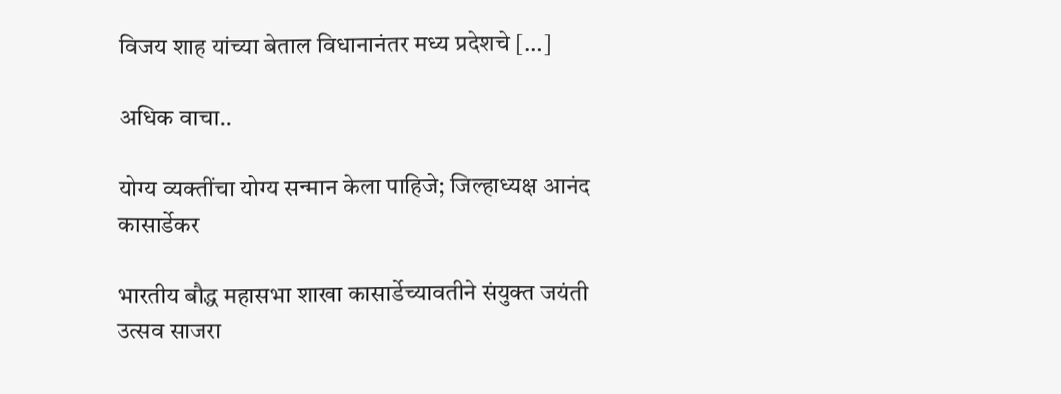विजय शाह यांच्या बेताल विधानानंतर मध्य प्रदेशचे […]

अधिक वाचा..

योग्य व्यक्तींचा योग्य सन्मान केला पाहिजे; जिल्हाध्यक्ष आनंद कासार्डेकर

भारतीय बौद्ध महासभा शाखा कासार्डेच्यावतीने संयुक्त जयंती उत्सव साजरा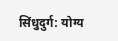सिंधुदुर्ग: योग्य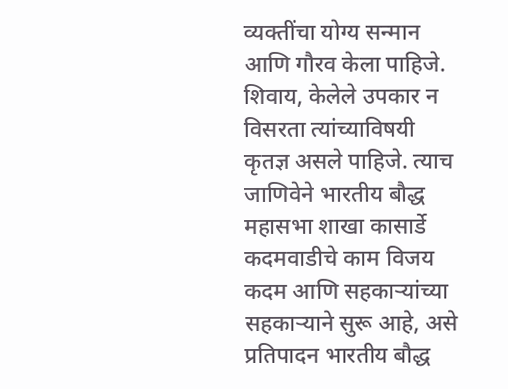व्यक्तींचा योग्य सन्मान आणि गौरव केला पाहिजे. शिवाय, केलेले उपकार न विसरता त्यांच्याविषयी कृतज्ञ असले पाहिजे. त्याच जाणिवेने भारतीय बौद्ध महासभा शाखा कासार्डे कदमवाडीचे काम विजय कदम आणि सहकाऱ्यांच्या सहकाऱ्याने सुरू आहे, असे प्रतिपादन भारतीय बौद्ध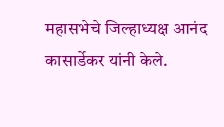महासभेचे जिल्हाध्यक्ष आनंद कासार्डेकर यांनी केले.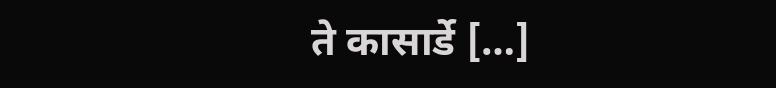ते कासार्डे […]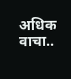अधिक वाचा..